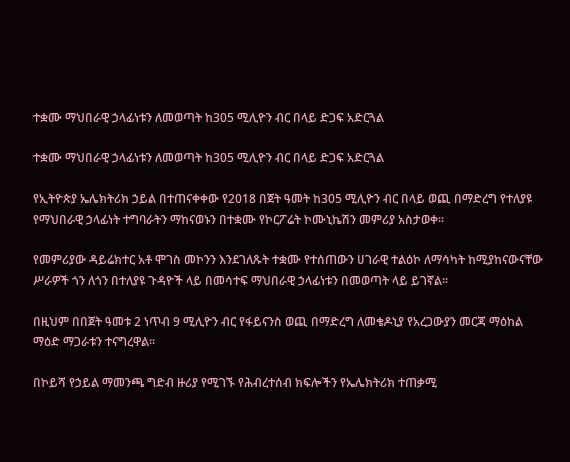ተቋሙ ማህበራዊ ኃላፊነቱን ለመወጣት ከ305 ሚሊዮን ብር በላይ ድጋፍ አድርጓል

ተቋሙ ማህበራዊ ኃላፊነቱን ለመወጣት ከ305 ሚሊዮን ብር በላይ ድጋፍ አድርጓል

የኢትዮጵያ ኤሌክትሪክ ኃይል በተጠናቀቀው የ2018 በጀት ዓመት ከ305 ሚሊዮን ብር በላይ ወጪ በማድረግ የተለያዩ የማህበራዊ ኃላፊነት ተግባራትን ማከናወኑን በተቋሙ የኮርፖሬት ኮሙኒኬሽን መምሪያ አስታወቀ፡፡

የመምሪያው ዳይሬክተር አቶ ሞገስ መኮንን እንደገለጹት ተቋሙ የተሰጠውን ሀገራዊ ተልዕኮ ለማሳካት ከሚያከናውናቸው ሥራዎች ጎን ለጎን በተለያዩ ጉዳዮች ላይ በመሳተፍ ማህበራዊ ኃላፊነቱን በመወጣት ላይ ይገኛል፡፡

በዚህም በበጀት ዓመቱ 2 ነጥብ 9 ሚሊዮን ብር የፋይናንስ ወጪ በማድረግ ለመቄዶኒያ የአረጋውያን መርጃ ማዕከል ማዕድ ማጋራቱን ተናግረዋል፡፡

በኮይሻ የኃይል ማመንጫ ግድብ ዙሪያ የሚገኙ የሕብረተሰብ ክፍሎችን የኤሌክትሪክ ተጠቃሚ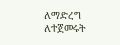ለማድረግ ለተጀመሩት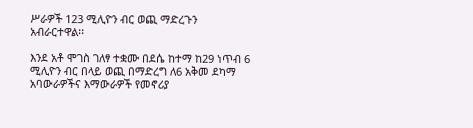ሥራዎች 123 ሚሊዮን ብር ወጪ ማድረጉን አብራርተዋል፡፡

እንደ አቶ ሞገስ ገለፃ ተቋሙ በደሴ ከተማ ከ29 ነጥብ 6 ሚሊዮን ብር በላይ ወጪ በማድረግ ለ6 አቅመ ደካማ አባውራዎችና እማውራዎች የመኖሪያ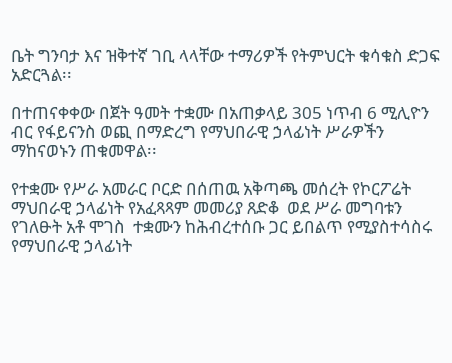ቤት ግንባታ እና ዝቅተኛ ገቢ ላላቸው ተማሪዎች የትምህርት ቁሳቁስ ድጋፍ አድርጓል፡፡

በተጠናቀቀው በጀት ዓመት ተቋሙ በአጠቃላይ 305 ነጥብ 6 ሚሊዮን ብር የፋይናንስ ወጪ በማድረግ የማህበራዊ ኃላፊነት ሥራዎችን ማከናወኑን ጠቁመዋል፡፡

የተቋሙ የሥራ አመራር ቦርድ በሰጠዉ አቅጣጫ መሰረት የኮርፖሬት ማህበራዊ ኃላፊነት የአፈጻጻም መመሪያ ጸድቆ  ወደ ሥራ መግባቱን የገለፁት አቶ ሞገስ  ተቋሙን ከሕብረተሰቡ ጋር ይበልጥ የሚያስተሳስሩ የማህበራዊ ኃላፊነት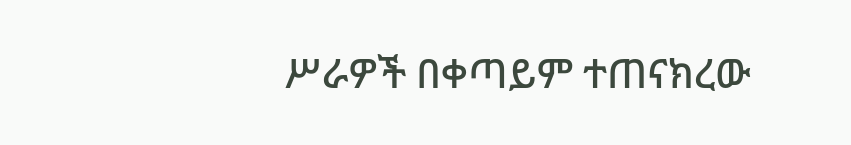ሥራዎች በቀጣይም ተጠናክረው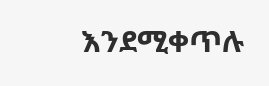እንደሚቀጥሉ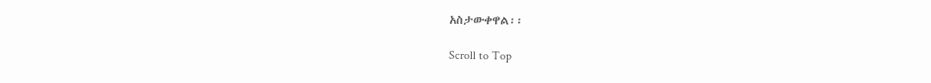አስታውቀዋል፡፡

Scroll to Top